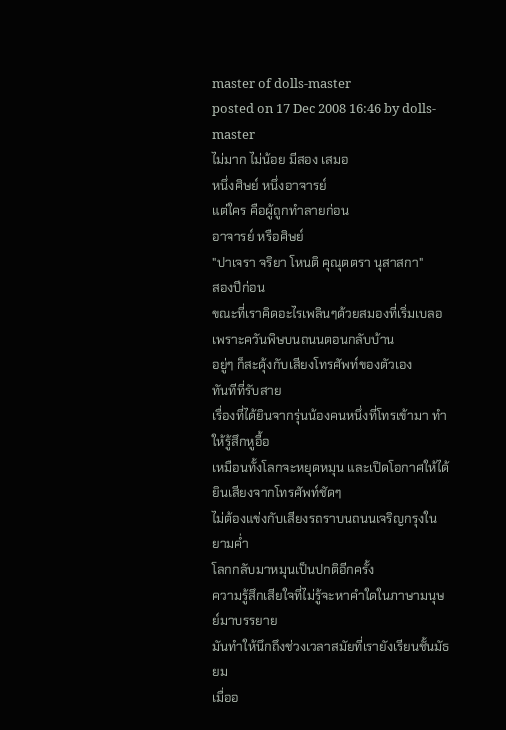master of dolls-master
posted on 17 Dec 2008 16:46 by dolls-master
ไม่มาก ไม่น้อย มีสอง เสมอ
หนึ่งศิษย์ หนึ่งอาจารย์
แต่ใคร คือผู้ถูกทำลายก่อน
อาจารย์ หรือศิษย์
"ปาเจรา จริยา โหนติ คุณุตตรา นุสาสกา"
สองปีก่อน
ขณะที่เราคิดอะไรเพลินๆด้วยสมองที่เริ่มเบลอเพราะควันพิษบนถนนตอนกลับบ้าน
อยู่ๆ ก็สะดุ้งกับเสียงโทรศัพท์ของตัวเอง
ทันทีที่รับสาย
เรื่องที่ได้ยินจากรุ่นน้องคนหนึ่งที่โทรเข้ามา ทำให้รู้สึกหูอื้อ
เหมือนทั้งโลกจะหยุดหมุน และเปิดโอกาศให้ได้ยินเสียงจากโทรศัพท์ชัดๆ
ไม่ต้องแข่งกับเสียงรถราบนถนนเจริญกรุงในยามค่ำ
โลกกลับมาหมุนเป็นปกติอีกครั้ง
ความรู้สึกเสียใจที่ไม่รู้จะหาคำใดในภาษามนุษย์มาบรรยาย
มันทำให้นึกถึงช่วงเวลาสมัยที่เรายังเรียนชั้นมัธยม
เมื่ออ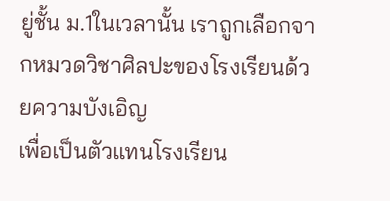ยู่ชั้น ม.1ในเวลานั้น เราถูกเลือกจากหมวดวิชาศิลปะของโรงเรียนด้วยความบังเอิญ
เพื่อเป็นตัวแทนโรงเรียน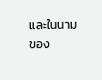และในนามของ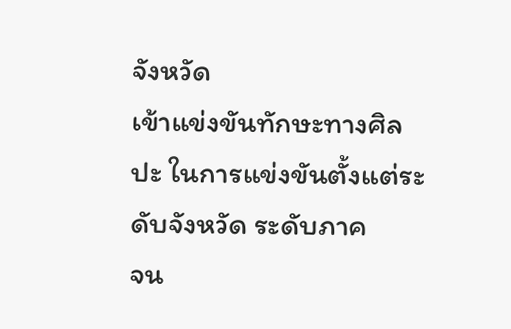จังหวัด
เข้าแข่งขันทักษะทางศิลปะ ในการแข่งขันตั้งแต่ระดับจังหวัด ระดับภาค
จน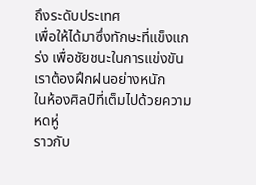ถึงระดับประเทศ
เพื่อให้ได้มาซึ่งทักษะที่แข็งแกร่ง เพื่อชัยชนะในการแข่งขัน
เราต้องฝึกฝนอย่างหนัก
ในห้องศิลป์ที่เต็มไปด้วยความหดหู่
ราวกับ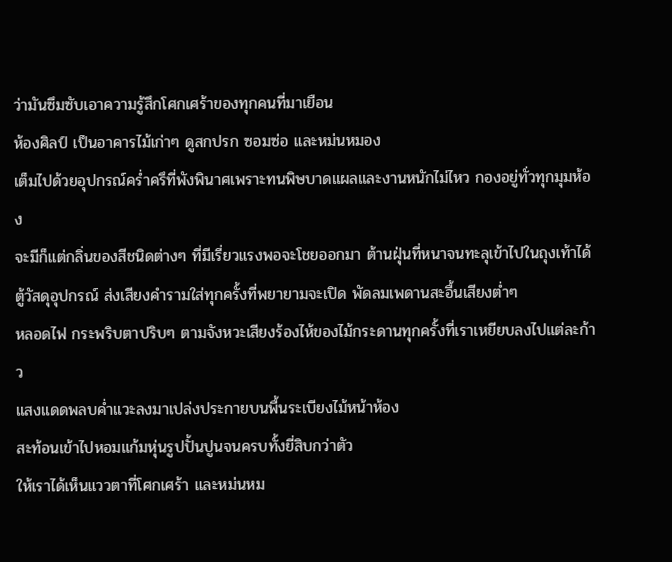ว่ามันซึมซับเอาความรู้สึกโศกเศร้าของทุกคนที่มาเยือน
ห้องศิลป์ เป็นอาคารไม้เก่าๆ ดูสกปรก ซอมซ่อ และหม่นหมอง
เต็มไปด้วยอุปกรณ์คร่ำครึที่พังพินาศเพราะทนพิษบาดแผลและงานหนักไม่ไหว กองอยู่ทั่วทุกมุมห้อง
จะมีก็แต่กลิ่นของสีชนิดต่างๆ ที่มีเรี่ยวแรงพอจะโชยออกมา ต้านฝุ่นที่หนาจนทะลุเข้าไปในถุงเท้าได้
ตู้วัสดุอุปกรณ์ ส่งเสียงคำรามใส่ทุกครั้งที่พยายามจะเปิด พัดลมเพดานสะอื้นเสียงต่ำๆ
หลอดไฟ กระพริบตาปริบๆ ตามจังหวะเสียงร้องไห้ของไม้กระดานทุกครั้งที่เราเหยียบลงไปแต่ละก้าว
แสงแดดพลบค่ำแวะลงมาเปล่งประกายบนพื้นระเบียงไม้หน้าห้อง
สะท้อนเข้าไปหอมแก้มหุ่นรูปปั้นปูนจนครบทั้งยี่สิบกว่าตัว
ให้เราได้เห็นแววตาที่โศกเศร้า และหม่นหม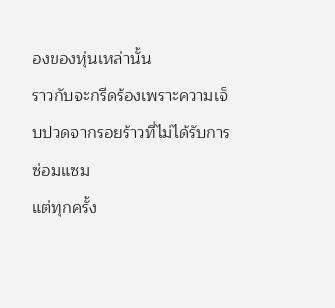องของหุ่นเหล่านั้น
ราวกับจะกรีดร้องเพราะความเจ็บปวดจากรอยร้าวที่ไม่ได้รับการซ่อมแซม
แต่ทุกครั้ง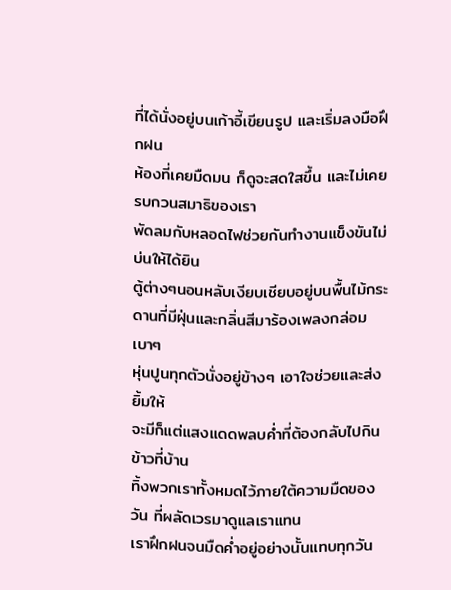ที่ได้นั่งอยู่บนเก้าอี้เขียนรูป และเริ่มลงมือฝึกฝน
ห้องที่เคยมืดมน ก็ดูจะสดใสขึ้น และไม่เคยรบกวนสมาธิของเรา
พัดลมกับหลอดไฟช่วยกันทำงานแข็งขันไม่บ่นให้ได้ยิน
ตู้ต่างๆนอนหลับเงียบเชียบอยู่บนพื้นไม้กระดานที่มีฝุ่นและกลิ่นสีมาร้องเพลงกล่อมเบาๆ
หุ่นปูนทุกตัวนั่งอยู่ข้างๆ เอาใจช่วยและส่งยิ้มให้
จะมีก็แต่แสงแดดพลบค่ำที่ต้องกลับไปกินข้าวที่บ้าน
ทิ้งพวกเราทั้งหมดไว้ภายใต้ความมืดของวัน ที่ผลัดเวรมาดูแลเราแทน
เราฝึกฝนจนมืดค่ำอยู่อย่างนั้นแทบทุกวัน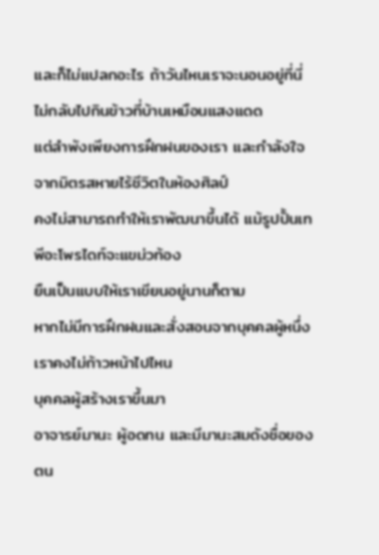และก็ไม่แปลกอะไร ถ้าวันไหนเราจะนอนอยู่ที่นี่ ไม่กลับไปกินข้าวที่บ้านเหมือนแสงแดด
แต่ลำพังเพียงการฝึกฝนของเรา และกำลังใจจากมิตรสหายไร้ชีวิตในห้องศิลป์
คงไม่สามารถทำให้เราพัฒนาขึ้นได้ แม้รูปปั้นเทพีอะโพรไดท์จะแขม่วท้อง
ยืนเป็นแบบให้เราเขียนอยู่นานก็ตาม
หากไม่มีการฝึกฝนและสั่งสอนจากบุคคลผู้หนึ่ง เราคงไม่ก้าวหน้าไปไหน
บุคคลผู้สร้างเราขึ้นมา
อาจารย์มานะ ผู้อดทน และมีมานะสมดังชื่อของตน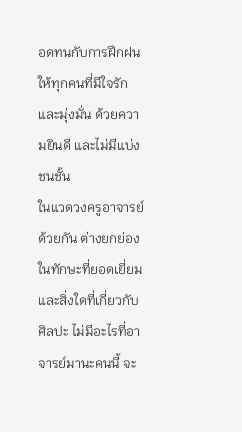อดทนกับการฝึกฝนให้ทุกคนที่มีใจรักและมุ่งมั่น ด้วยความยินดี และไม่มีแบ่งชนชั้น
ในแวดวงครูอาจารย์ด้วยกัน ต่างยกย่องในทักษะที่ยอดเยี่ยม
และสิ่งใดที่เกี่ยวกับศิลปะ ไม่มีอะไรที่อาจารย์มานะคนนี้ จะ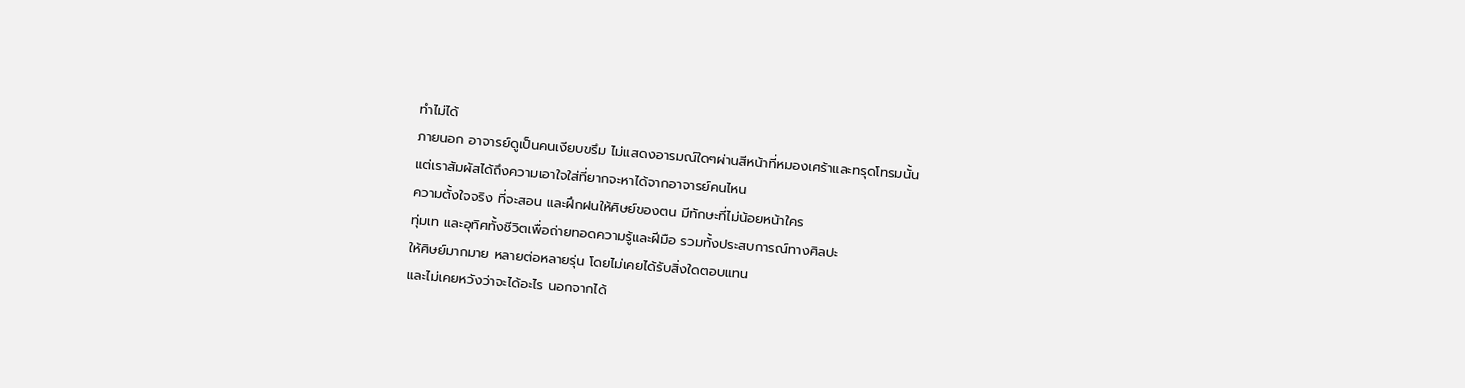ทำไม่ได้
ภายนอก อาจารย์ดูเป็นคนเงียบขรึม ไม่แสดงอารมณ์ใดๆผ่านสีหน้าที่หมองเศร้าและทรุดโทรมนั้น
แต่เราสัมผัสได้ถึงความเอาใจใส่ที่ยากจะหาได้จากอาจารย์คนไหน
ความตั้งใจจริง ที่จะสอน และฝึกฝนให้ศิษย์ของตน มีทักษะที่ไม่น้อยหน้าใคร
ทุ่มเท และอุทิศทั้งชีวิตเพื่อถ่ายทอดความรู้และฝีมือ รวมทั้งประสบการณ์ทางศิลปะ
ให้ศิษย์มากมาย หลายต่อหลายรุ่น โดยไม่เคยได้รับสิ่งใดตอบแทน
และไม่เคยหวังว่าจะได้อะไร นอกจากได้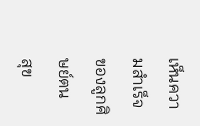เห็นความสำเร็จ ของลูกศิษย์ตน
สุข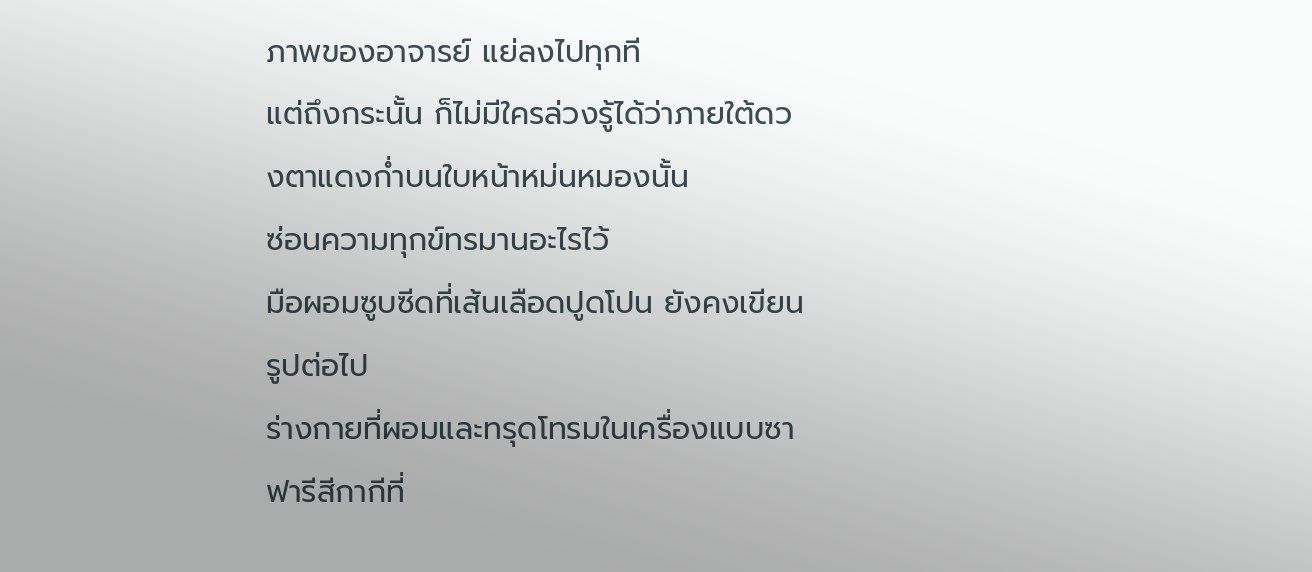ภาพของอาจารย์ แย่ลงไปทุกที
แต่ถึงกระนั้น ก็ไม่มีใครล่วงรู้ได้ว่าภายใต้ดวงตาแดงก่ำบนใบหน้าหม่นหมองนั้น
ซ่อนความทุกข์ทรมานอะไรไว้
มือผอมซูบซีดที่เส้นเลือดปูดโปน ยังคงเขียนรูปต่อไป
ร่างกายที่ผอมและทรุดโทรมในเครื่องแบบซาฟารีสีกากีที่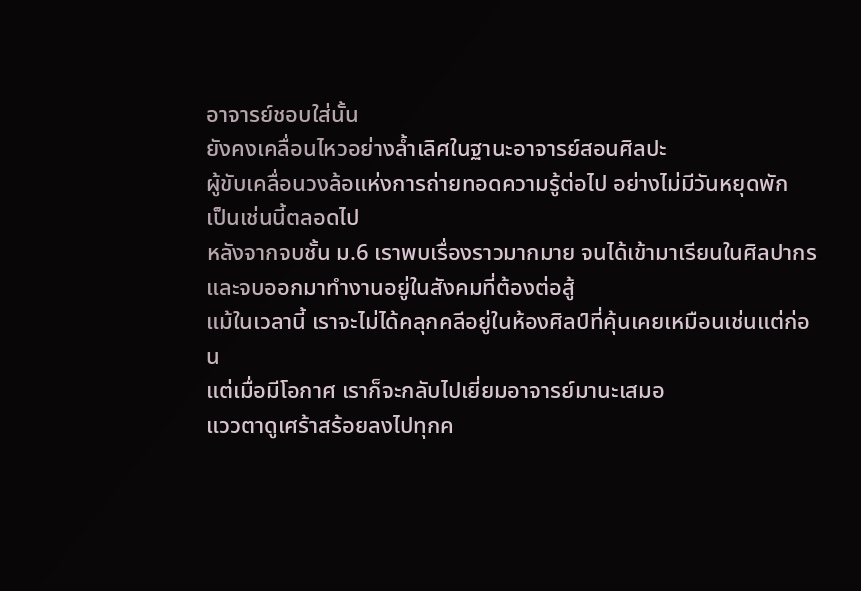อาจารย์ชอบใส่นั้น
ยังคงเคลื่อนไหวอย่างล้ำเลิศในฐานะอาจารย์สอนศิลปะ
ผู้ขับเคลื่อนวงล้อแห่งการถ่ายทอดความรู้ต่อไป อย่างไม่มีวันหยุดพัก
เป็นเช่นนี้ตลอดไป
หลังจากจบชั้น ม.6 เราพบเรื่องราวมากมาย จนได้เข้ามาเรียนในศิลปากร
และจบออกมาทำงานอยู่ในสังคมที่ต้องต่อสู้
แม้ในเวลานี้ เราจะไม่ได้คลุกคลีอยู่ในห้องศิลป์ที่คุ้นเคยเหมือนเช่นแต่ก่อน
แต่เมื่อมีโอกาศ เราก็จะกลับไปเยี่ยมอาจารย์มานะเสมอ
แววตาดูเศร้าสร้อยลงไปทุกค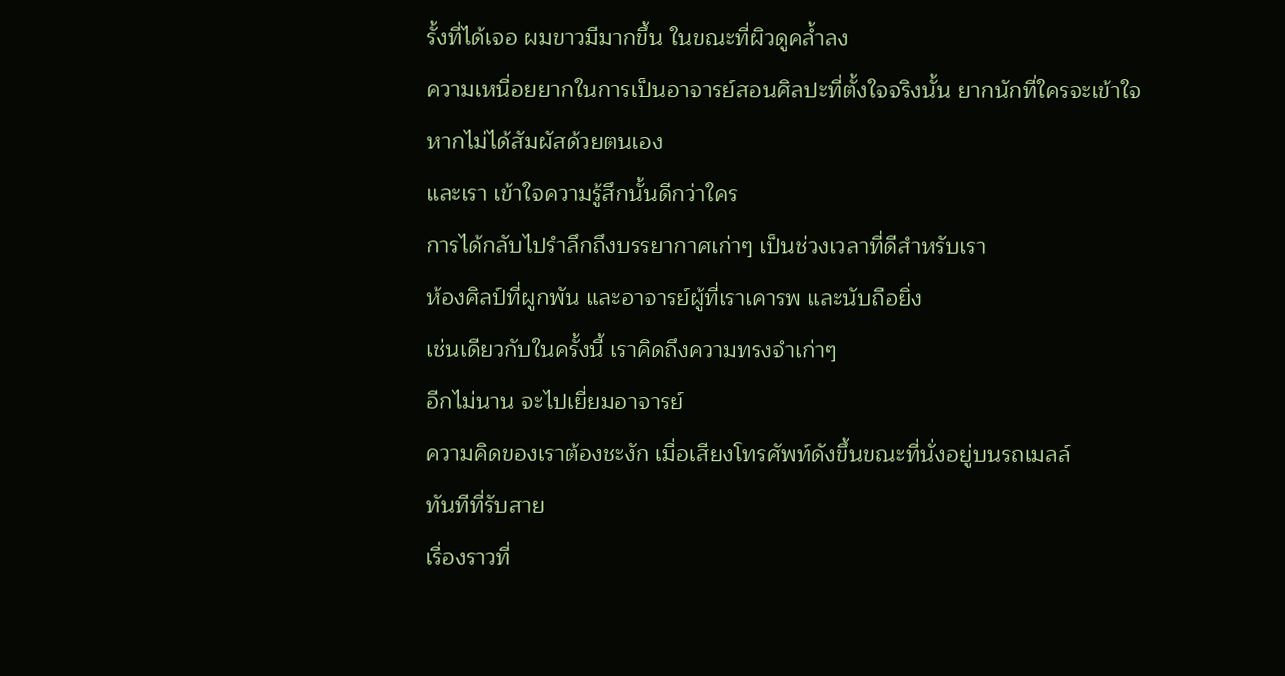รั้งที่ได้เจอ ผมขาวมีมากขึ้น ในขณะที่ผิวดูคล้ำลง
ความเหนื่อยยากในการเป็นอาจารย์สอนศิลปะที่ตั้งใจจริงนั้น ยากนักที่ใครจะเข้าใจ
หากไม่ได้สัมผัสด้วยตนเอง
และเรา เข้าใจความรู้สึกนั้นดีกว่าใคร
การได้กลับไปรำลึกถึงบรรยากาศเก่าๆ เป็นช่วงเวลาที่ดีสำหรับเรา
ห้องศิลป์ที่ผูกพัน และอาจารย์ผู้ที่เราเคารพ และนับถือยิ่ง
เช่นเดียวกับในครั้งนี้ เราคิดถึงความทรงจำเก่าๆ
อีกไม่นาน จะไปเยี่ยมอาจารย์
ความคิดของเราต้องชะงัก เมื่อเสียงโทรศัพท์ดังขึ้นขณะที่นั่งอยู่บนรถเมลล์
ทันทีที่รับสาย
เรื่องราวที่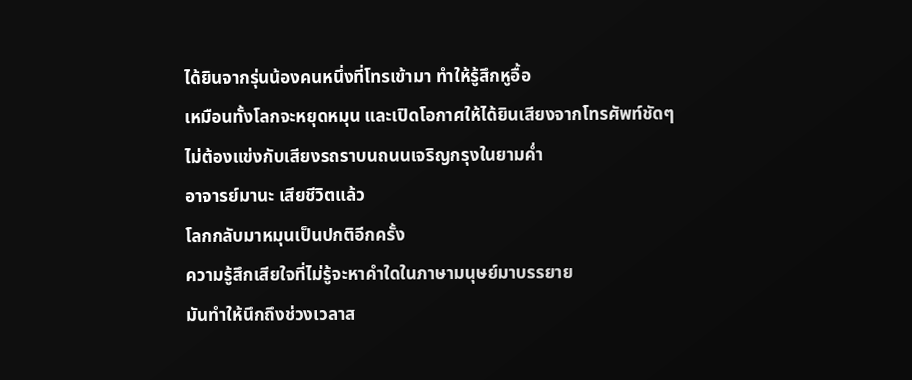ได้ยินจากรุ่นน้องคนหนึ่งที่โทรเข้ามา ทำให้รู้สึกหูอื้อ
เหมือนทั้งโลกจะหยุดหมุน และเปิดโอกาศให้ได้ยินเสียงจากโทรศัพท์ชัดๆ
ไม่ต้องแข่งกับเสียงรถราบนถนนเจริญกรุงในยามค่ำ
อาจารย์มานะ เสียชีวิตแล้ว
โลกกลับมาหมุนเป็นปกติอีกครั้ง
ความรู้สึกเสียใจที่ไม่รู้จะหาคำใดในภาษามนุษย์มาบรรยาย
มันทำให้นึกถึงช่วงเวลาส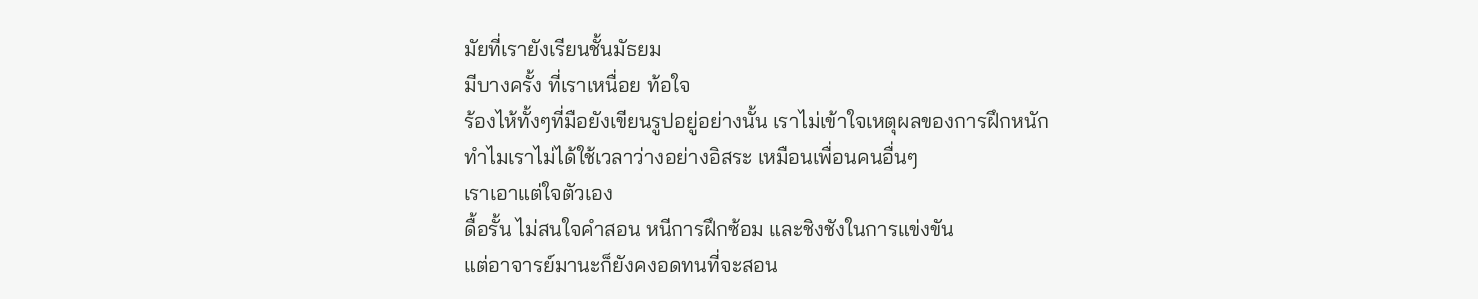มัยที่เรายังเรียนชั้นมัธยม
มีบางครั้ง ที่เราเหนื่อย ท้อใจ
ร้องไห้ทั้งๆที่มือยังเขียนรูปอยู่อย่างนั้น เราไม่เข้าใจเหตุผลของการฝึกหนัก
ทำไมเราไม่ได้ใช้เวลาว่างอย่างอิสระ เหมือนเพื่อนคนอื่นๆ
เราเอาแต่ใจตัวเอง
ดื้อรั้น ไม่สนใจคำสอน หนีการฝึกซ้อม และชิงชังในการแข่งขัน
แต่อาจารย์มานะก็ยังคงอดทนที่จะสอน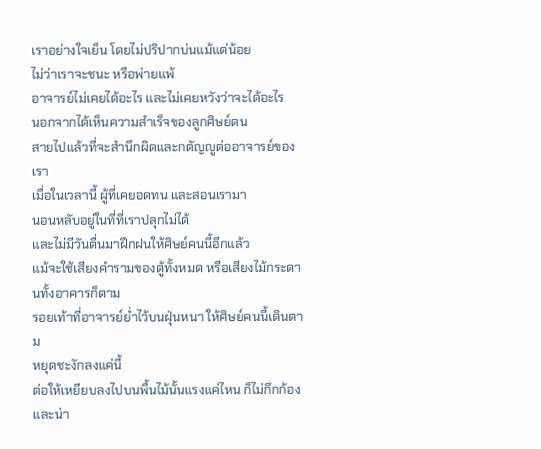เราอย่างใจเย็น โดยไม่ปริปากบ่นแม้แต่น้อย
ไม่ว่าเราจะชนะ หรือพ่ายแพ้
อาจารย์ไม่เคยได้อะไร และไม่เคยหวังว่าจะได้อะไร
นอกจากได้เห็นความสำเร็จของลูกศิษย์ตน
สายไปแล้วที่จะสำนึกผิดและกตัญญูต่ออาจารย์ของเรา
เมื่อในเวลานี้ ผู้ที่เคยอดทน และสอนเรามา
นอนหลับอยู่ในที่ที่เราปลุกไม่ได้
และไม่มีวันตื่นมาฝึกฝนให้ศิษย์คนนี้อีกแล้ว
แม้จะใช้เสียงคำรามของตู้ทั้งหมด หรือเสียงไม้กระดานทั้งอาคารก็ตาม
รอยเท้าที่อาจารย์ย่ำไว้บนฝุ่นหนา ให้ศิษย์คนนี้เดินตาม
หยุดชะงักลงแค่นี้
ต่อให้เหยียบลงไปบนพื้นไม้นั้นแรงแค่ไหน ก็ไม่กึกก้องและน่า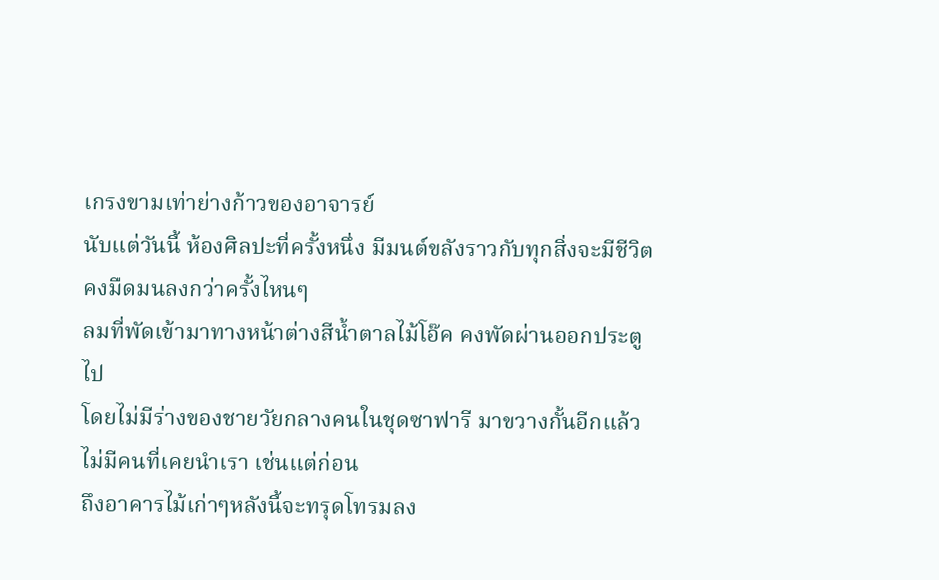เกรงขามเท่าย่างก้าวของอาจารย์
นับแต่วันนี้ ห้องศิลปะที่ครั้งหนึ่ง มีมนต์ขลังราวกับทุกสิ่งจะมีชีวิต
คงมืดมนลงกว่าครั้งไหนๆ
ลมที่พัดเข้ามาทางหน้าต่างสีน้ำตาลไม้โอ๊ค คงพัดผ่านออกประตูไป
โดยไม่มีร่างของชายวัยกลางคนในชุดซาฟารี มาขวางกั้นอีกแล้ว
ไม่มีคนที่เคยนำเรา เช่นแต่ก่อน
ถึงอาคารไม้เก่าๆหลังนี้จะทรุดโทรมลง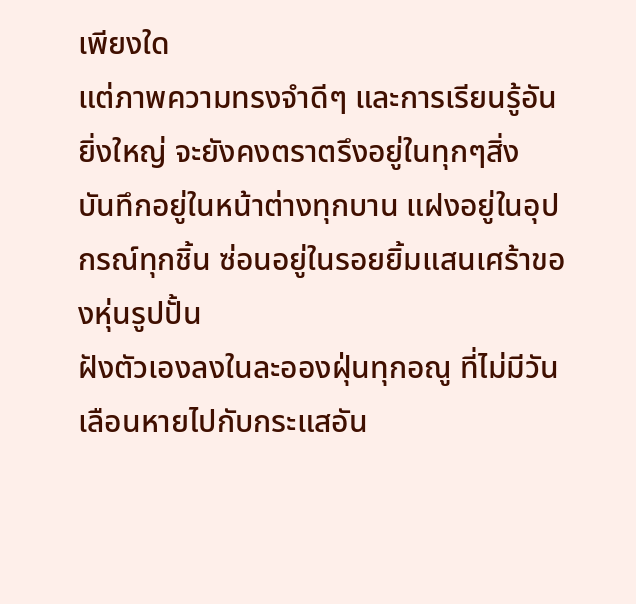เพียงใด
แต่ภาพความทรงจำดีๆ และการเรียนรู้อันยิ่งใหญ่ จะยังคงตราตรึงอยู่ในทุกๆสิ่ง
บันทึกอยู่ในหน้าต่างทุกบาน แฝงอยู่ในอุปกรณ์ทุกชิ้น ซ่อนอยู่ในรอยยิ้มแสนเศร้าของหุ่นรูปปั้น
ฝังตัวเองลงในละอองฝุ่นทุกอณู ที่ไม่มีวันเลือนหายไปกับกระแสอัน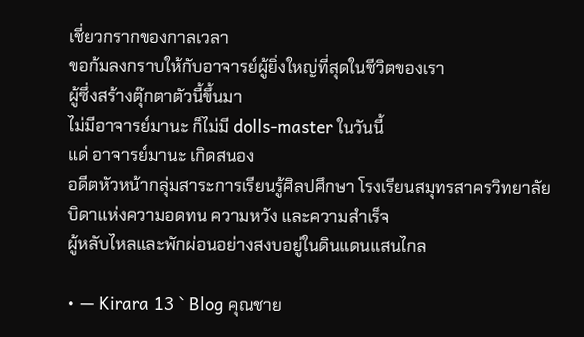เชี่ยวกรากของกาลเวลา
ขอก้มลงกราบให้กับอาจารย์ผู้ยิ่งใหญ่ที่สุดในชีวิตของเรา
ผู้ซึ่งสร้างตุ๊กตาตัวนี้ขึ้นมา
ไม่มีอาจารย์มานะ ก็ไม่มี dolls-master ในวันนี้
แด่ อาจารย์มานะ เกิดสนอง
อดีตหัวหน้ากลุ่มสาระการเรียนรู้ศิลปศึกษา โรงเรียนสมุทรสาครวิทยาลัย
บิดาแห่งความอดทน ความหวัง และความสำเร็จ
ผู้หลับไหลและพักผ่อนอย่างสงบอยู่ในดินแดนแสนไกล

• — Kirara 13 ` Blog คุณชาย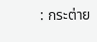: กระต่าย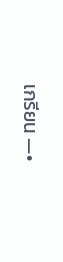เกรียน —•